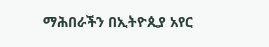ማሕበራችን በኢትዮጲያ አየር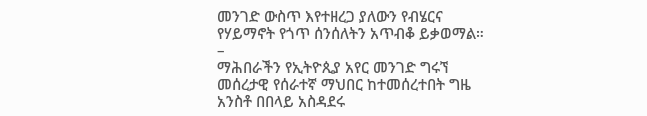መንገድ ውስጥ እየተዘረጋ ያለውን የብሄርና የሃይማኖት የጎጥ ሰንሰለትን አጥብቆ ይቃወማል።
–
ማሕበራችን የኢትዮጲያ አየር መንገድ ግሩኘ መሰረታዊ የሰራተኛ ማህበር ከተመሰረተበት ግዜ አንስቶ በበላይ አስዳደሩ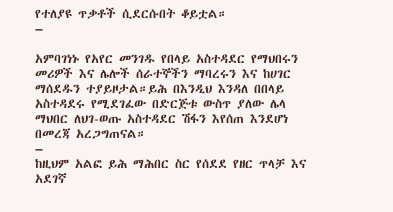የተለያዩ ጥቃቶች ሲደርሱበት ቆይቷል።
–

አምባገነኑ የአየር መንገዱ የበላይ አስተዳደር የማህበሩን መሪዎች እና ሌሎች ሰራተኞችን ማባረሩን እና ከሀገር ማሰደዱን ተያይዞታል።ይሕ በእንዲህ እንዳለ በበላይ አስተዳደሩ የሚደገፈው በድርጅቱ ውስጥ ያለው ሌላ ማህበር ለህገ-ወጡ አስተዳደር ሽፋን እየሰጠ እንደሆነ በመረጃ አረጋግጠናል።
–
ከዚህም አልፎ ይሕ ማሕበር ስር የሰደደ የዘር ጥላቻ እና አደገኛ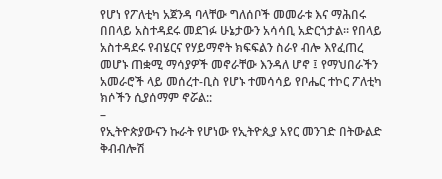የሆነ የፖለቲካ አጀንዳ ባላቸው ግለሰቦች መመራቱ እና ማሕበሩ በበላይ አስተዳደሩ መደገፉ ሁኔታውን አሳሳቢ አድርጎታል። የበላይ አስተዳደሩ የብሄርና የሃይማኖት ክፍፍልን ስራየ ብሎ እየፈጠረ መሆኑ ጠቋሚ ማሳያዎች መኖራቸው እንዳለ ሆኖ ፤ የማህበራችን አመራሮች ላይ መሰረተ-ቢስ የሆኑ ተመሳሳይ የቦሔር ተኮር ፖለቲካ ክሶችን ሲያሰማም ኖሯል::
–
የኢትዮጵያውናን ኩራት የሆነው የኢትዮጲያ አየር መንገድ በትውልድ ቅብብሎሽ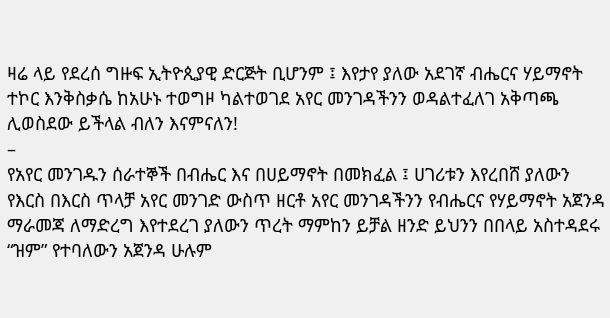ዛሬ ላይ የደረሰ ግዙፍ ኢትዮጲያዊ ድርጅት ቢሆንም ፤ እየታየ ያለው አደገኛ ብሔርና ሃይማኖት ተኮር እንቅስቃሴ ከአሁኑ ተወግዞ ካልተወገደ አየር መንገዳችንን ወዳልተፈለገ አቅጣጫ ሊወስደው ይችላል ብለን እናምናለን!
–
የአየር መንገዱን ሰራተኞች በብሔር እና በሀይማኖት በመክፈል ፤ ሀገሪቱን እየረበሸ ያለውን የእርስ በእርስ ጥላቻ አየር መንገድ ውስጥ ዘርቶ አየር መንገዳችንን የብሔርና የሃይማኖት አጀንዳ ማራመጃ ለማድረግ እየተደረገ ያለውን ጥረት ማምከን ይቻል ዘንድ ይህንን በበላይ አስተዳደሩ “ዝም” የተባለውን አጀንዳ ሁሉም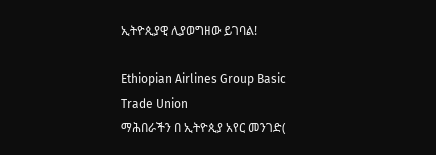ኢትዮጲያዊ ሊያወግዘው ይገባል!

Ethiopian Airlines Group Basic Trade Union
ማሕበራችን በ ኢትዮጲያ አየር መንገድ(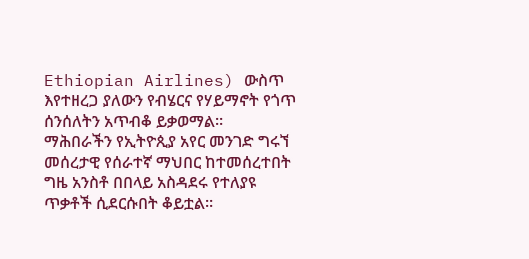Ethiopian Airlines) ውስጥ እየተዘረጋ ያለውን የብሄርና የሃይማኖት የጎጥ ሰንሰለትን አጥብቆ ይቃወማል።
ማሕበራችን የኢትዮጲያ አየር መንገድ ግሩኘ መሰረታዊ የሰራተኛ ማህበር ከተመሰረተበት ግዜ አንስቶ በበላይ አስዳደሩ የተለያዩ ጥቃቶች ሲደርሱበት ቆይቷል።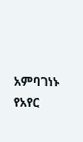አምባገነኑ የአየር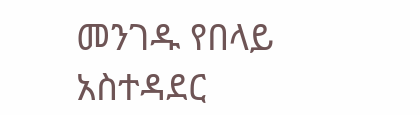መንገዱ የበላይ አስተዳደር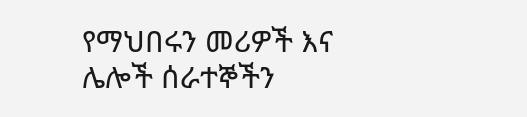የማህበሩን መሪዎች እና ሌሎች ሰራተኞችን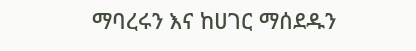ማባረሩን እና ከሀገር ማሰደዱን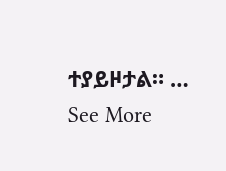ተያይዞታል። … See More